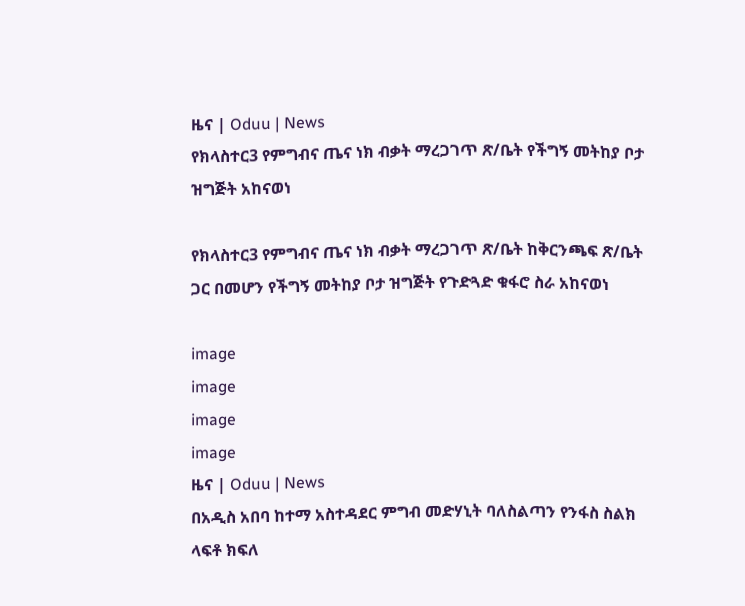ዜና | Oduu | News
የክላስተር3 የምግብና ጤና ነክ ብቃት ማረጋገጥ ጽ/ቤት የችግኝ መትከያ ቦታ ዝግጅት አከናወነ

የክላስተር3 የምግብና ጤና ነክ ብቃት ማረጋገጥ ጽ/ቤት ከቅርንጫፍ ጽ/ቤት ጋር በመሆን የችግኝ መትከያ ቦታ ዝግጅት የጉድጓድ ቁፋሮ ስራ አከናወነ

image
image
image
image
ዜና | Oduu | News
በአዲስ አበባ ከተማ አስተዳደር ምግብ መድሃኒት ባለስልጣን የንፋስ ስልክ ላፍቶ ክፍለ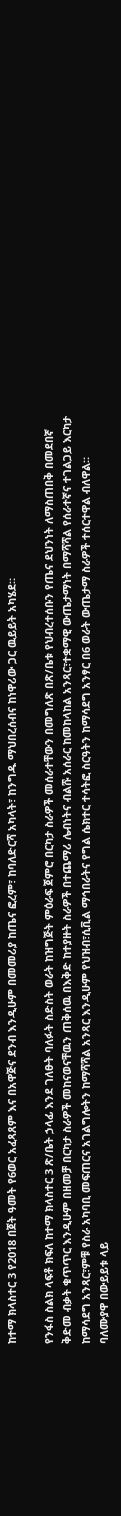ከተማ ክላስተር 3 የ2018 በጀት ዓመት የ6ወር አፈጻጸም እና በአዋጅና ደንብ እንዲሁም በመመሪያ ከጤና ፎረም፣ ከባለድርሻ አካላት፣ ከንግዱ ማህበረሰብና ከነዋሪው ጋር ዉይይት አካሄደ።

የንፋስ ስልክ ላፍቶ ክፍለ ከተማ ክላስተር 3 ጽ/ቤት ኃላፊ እንደ ገለፁት ባለፉት ስድስት ወራት ከዝግጅት ምዕራፍ ጀምሮ በርካታ ስራዎች መሰራተቸውን በመግለጽ በጽ/ቤቱ የህብረተሰቡን የጤና ደህንነት ለማስጠበቅ በመደበኛ ቅድመ ብቃት ቁጥጥር እንዲሁም በዘመቻ በርካታ ስራዎች መከናወናቸዉን ጠቅሰዉ በእቅድ ከተያዙት ስራዎች በተጨማሪ ሌብነትና ብልሹ አሰራር ከመከላከል አንጻር፣ተቋማዊ ውጤታማነት በማሻሻል የሰራተኛና ተገልጋይ እርካታ ከማሳደግ አንጻር፣ምቹ የስራ አካባቢ መፍጠርና አገልግሎትን ከማሻሻል አንጻር እንዲሁም የህዝብ፣ሲቪል ማኅበራትና የግል ሴክተር ተሳትፎ ስርዓትን ከማሳደግ አንፃር በ6 ወራት ውጤታማ ስራዎች ተሰርተዋል ብለዋል።  ባለሙያዋ በውይይቱ ላይ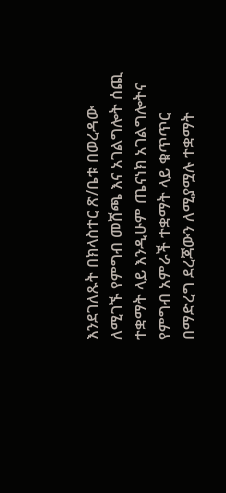እንደገለጹት በክላስተር ጽ/ቤቱ በወረዳው ለሚገኙ የምግብ መሸጫ እና አገልግሎት ሰጪ ተቋማት ላይ እንዲሁም ጤናነክ አገልግሎትና የምግብ አምራች ተቋማት ላይ ቁጥጥር በማድረግ ደረጃውን ለሚያሟሉ ተቋማት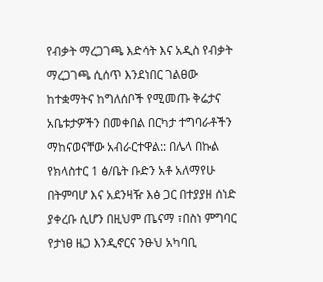የብቃት ማረጋገጫ እድሳት እና አዲስ የብቃት ማረጋገጫ ሲሰጥ እንደነበር ገልፀው ከተቋማትና ከግለሰቦች የሚመጡ ቅሬታና አቤቱታዎችን በመቀበል በርካታ ተግባራቶችን ማከናወናቸው አብራርተዋል:: በሌላ በኩል የክላስተር 1 ፅ/ቤት ቡድን አቶ አለማየሁ በትምባሆ እና አደንዛዥ እፅ ጋር በተያያዘ ሰነድ ያቀረቡ ሲሆን በዚህም ጤናማ ፣በስነ ምግባር የታነፀ ዜጋ እንዲኖርና ንፁህ አካባቢ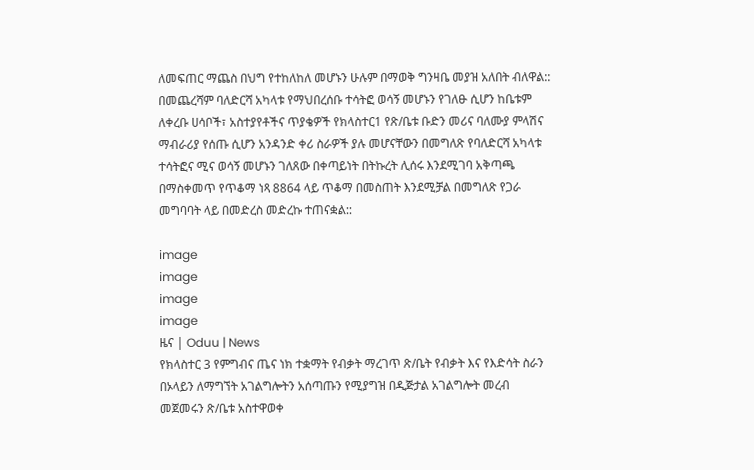ለመፍጠር ማጨስ በህግ የተከለከለ መሆኑን ሁሉም በማወቅ ግንዛቤ መያዝ አለበት ብለዋል::  በመጨረሻም ባለድርሻ አካላቱ የማህበረሰቡ ተሳትፎ ወሳኝ መሆኑን የገለፁ ሲሆን ከቤቱም ለቀረቡ ሀሳቦች፣ አስተያየቶችና ጥያቄዎች የክላስተር1 የጽ/ቤቱ ቡድን መሪና ባለሙያ ምላሽና ማብራሪያ የሰጡ ሲሆን አንዳንድ ቀሪ ስራዎች ያሉ መሆናቸውን በመግለጽ የባለድርሻ አካላቱ ተሳትፎና ሚና ወሳኝ መሆኑን ገለጸው በቀጣይነት በትኩረት ሊሰሩ እንደሚገባ አቅጣጫ በማስቀመጥ የጥቆማ ነጻ 8864 ላይ ጥቆማ በመስጠት እንደሚቻል በመግለጽ የጋራ መግባባት ላይ በመድረስ መድረኩ ተጠናቋል::

image
image
image
image
ዜና | Oduu | News
የክላስተር 3 የምግብና ጤና ነክ ተቋማት የብቃት ማረገጥ ጽ/ቤት የብቃት እና የእድሳት ስራን በኦላይን ለማግኘት አገልግሎትን አሰጣጡን የሚያግዝ በዲጅታል አገልግሎት መረብ መጀመሩን ጽ/ቤቱ አስተዋወቀ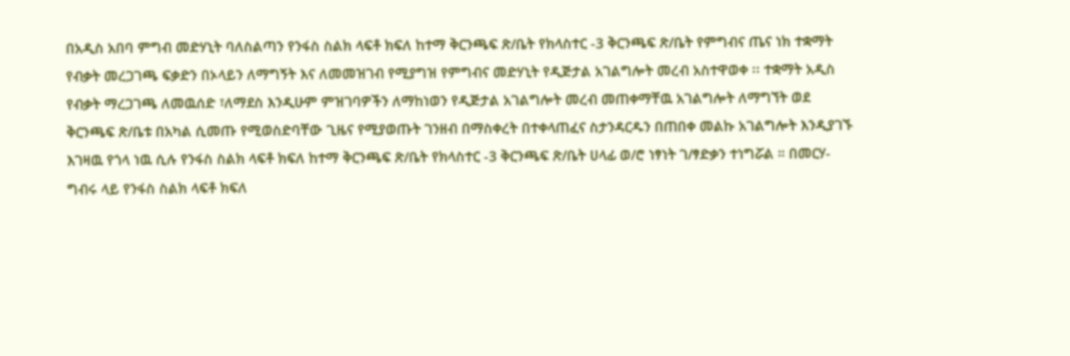በአዲስ አበባ ምግብ መድሃኒት ባለስልጣን የንፋስ ስልክ ላፍቶ ክፍለ ከተማ ቅርንጫፍ ጽ/ቤት የክላስተር -3 ቅርንጫፍ ጽ/ቤት የምግብና ጤና ነክ ተቋማት የብቃት መረጋገጫ ፍቃድን በኦላይን ለማግኝት እና ለመመዝገብ የሚያግዝ የምግብና መድሃኒት የዲጅታል አገልግሎት መረብ አስተዋወቀ ፡፡ ተቋማት አዲስ የብቃት ማረጋገጫ ለመዉሰድ ፣ለማደስ እንዲሁም ምዝገባዎችን ለማከነወን የዲጅታል አገልግሎት መረብ መጠቀማቸዉ አገልግሎት ለማግኘት ወደ ቅርንጫፍ ጽ/ቤቱ በአካል ሲመጡ የሚወስድባቸው ጊዜና የሚያወጡት ገንዘብ በማስቀረት በተቀላጠፈና ስታንዳርዱን በጠበቀ መልኩ አገልግሎት እንዲያገኙ እገዛዉ የጎላ ነዉ ሲሉ የንፋስ ስልክ ላፍቶ ክፍለ ከተማ ቅርንጫፍ ጽ/ቤት የክላስተር -3 ቅርንጫፍ ጽ/ቤት ሀላፊ ወ/ሮ ነፃነት ገ/ፃድቃን ተነግሯል ። በመርሃ-ግብሩ ላይ የንፋስ ስልክ ላፍቶ ክፍለ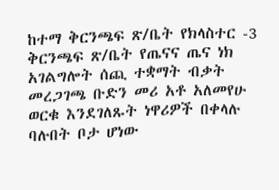ከተማ ቅርንጫፍ ጽ/ቤት የክላስተር -3 ቅርንጫፍ ጽ/ቤት የጤናና ጤና ነክ አገልግሎት ሰጪ ተቋማት ብቃት መረጋገጫ ቡድን መሪ አቶ አለመየሁ ወርቁ እንደገለጹት ነዋሪዎች በቀላሉ ባሉበት ቦታ ሆነው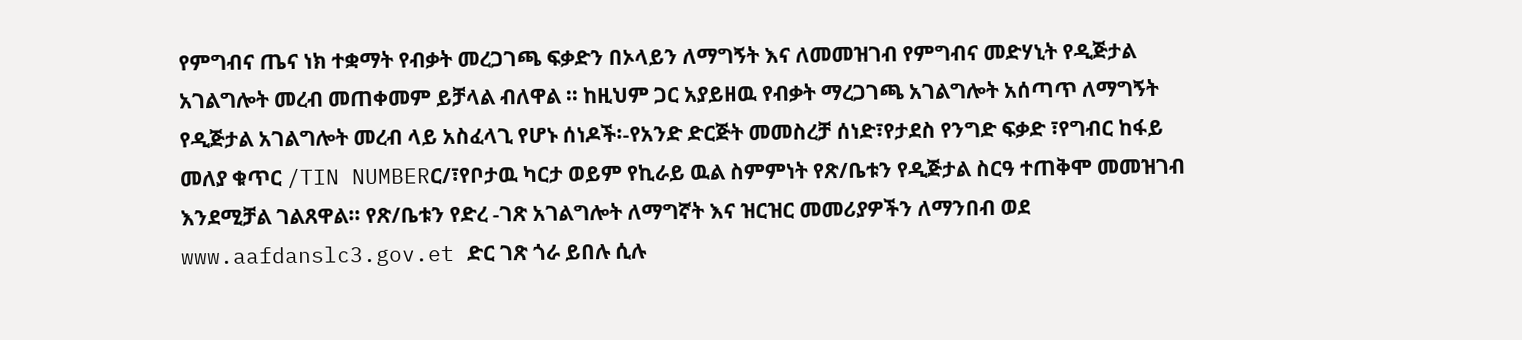የምግብና ጤና ነክ ተቋማት የብቃት መረጋገጫ ፍቃድን በኦላይን ለማግኝት እና ለመመዝገብ የምግብና መድሃኒት የዲጅታል አገልግሎት መረብ መጠቀመም ይቻላል ብለዋል ፡፡ ከዚህም ጋር አያይዘዉ የብቃት ማረጋገጫ አገልግሎት አሰጣጥ ለማግኝት የዲጅታል አገልግሎት መረብ ላይ አስፈላጊ የሆኑ ሰነዶች፡-የአንድ ድርጅት መመስረቻ ሰነድ፣የታደስ የንግድ ፍቃድ ፣የግብር ከፋይ መለያ ቁጥር /TIN NUMBERር/፣የቦታዉ ካርታ ወይም የኪራይ ዉል ስምምነት የጽ/ቤቱን የዲጅታል ስርዓ ተጠቅሞ መመዝገብ እንደሚቻል ገልጸዋል፡፡ የጽ/ቤቱን የድረ -ገጽ አገልግሎት ለማግኛት እና ዝርዝር መመሪያዎችን ለማንበብ ወደ www.aafdanslc3.gov.et ድር ገጽ ጎራ ይበሉ ሲሉ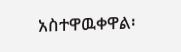አስተዋዉቀዋል፡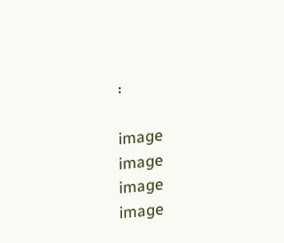፡

image
image
image
image